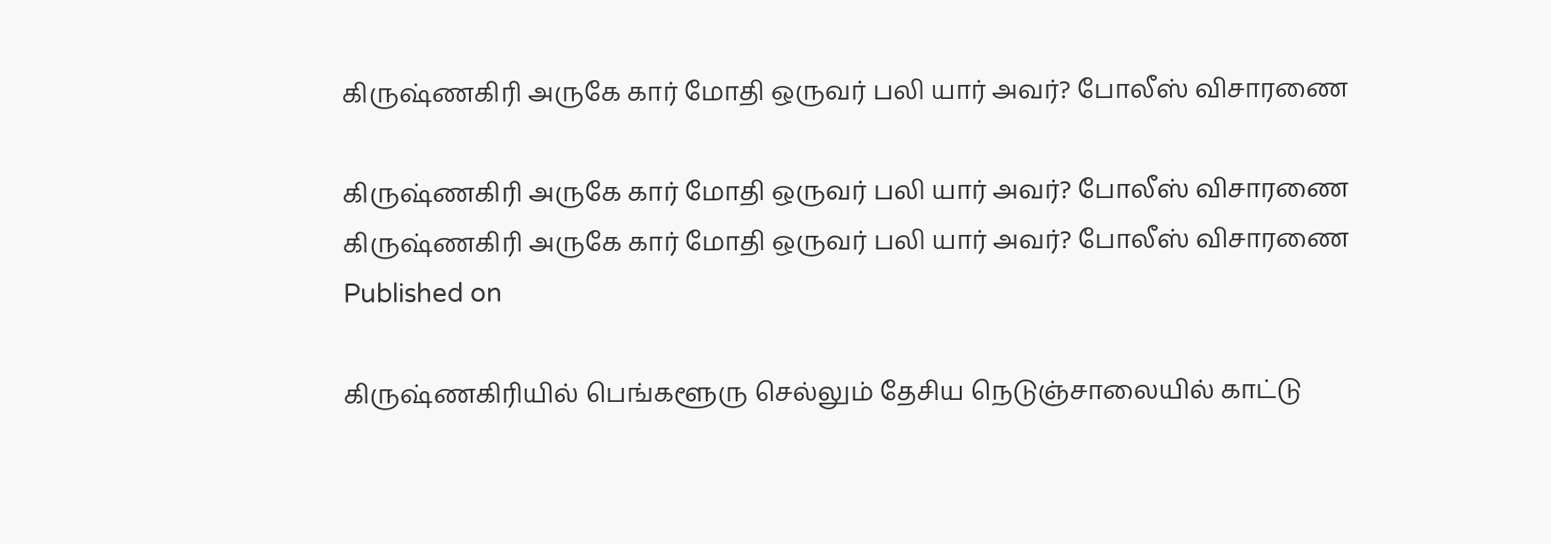கிருஷ்ணகிரி அருகே கார் மோதி ஒருவர் பலி யார் அவர்? போலீஸ் விசாரணை

கிருஷ்ணகிரி அருகே கார் மோதி ஒருவர் பலி யார் அவர்? போலீஸ் விசாரணை
கிருஷ்ணகிரி அருகே கார் மோதி ஒருவர் பலி யார் அவர்? போலீஸ் விசாரணை
Published on

கிருஷ்ணகிரியில் பெங்களூரு செல்லும் தேசிய நெடுஞ்சாலையில் காட்டு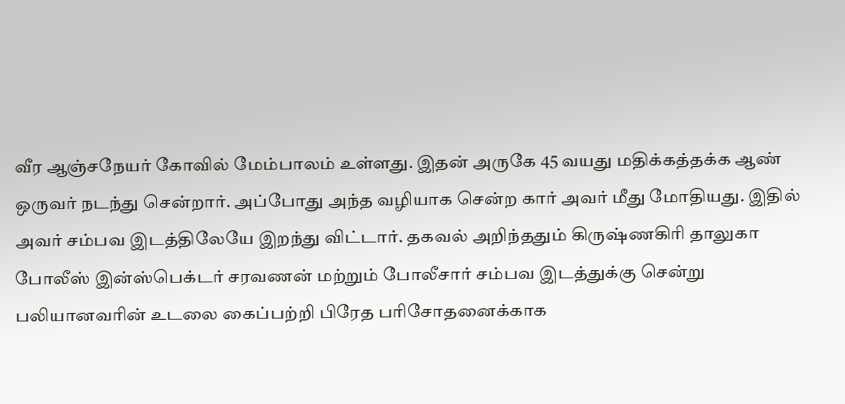வீர ஆஞ்சநேயர் கோவில் மேம்பாலம் உள்ளது. இதன் அருகே 45 வயது மதிக்கத்தக்க ஆண் ஒருவர் நடந்து சென்றார். அப்போது அந்த வழியாக சென்ற கார் அவர் மீது மோதியது. இதில் அவர் சம்பவ இடத்திலேயே இறந்து விட்டார். தகவல் அறிந்ததும் கிருஷ்ணகிரி தாலுகா போலீஸ் இன்ஸ்பெக்டர் சரவணன் மற்றும் போலீசார் சம்பவ இடத்துக்கு சென்று பலியானவரின் உடலை கைப்பற்றி பிரேத பரிசோதனைக்காக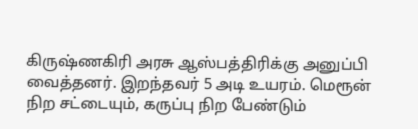கிருஷ்ணகிரி அரசு ஆஸ்பத்திரிக்கு அனுப்பி வைத்தனர். இறந்தவர் 5 அடி உயரம். மெரூன் நிற சட்டையும், கருப்பு நிற பேண்டும்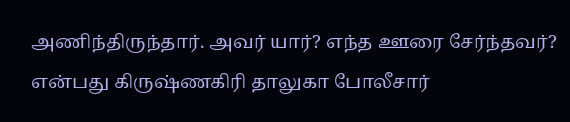அணிந்திருந்தார். அவர் யார்? எந்த ஊரை சேர்ந்தவர்? என்பது கிருஷ்ணகிரி தாலுகா போலீசார்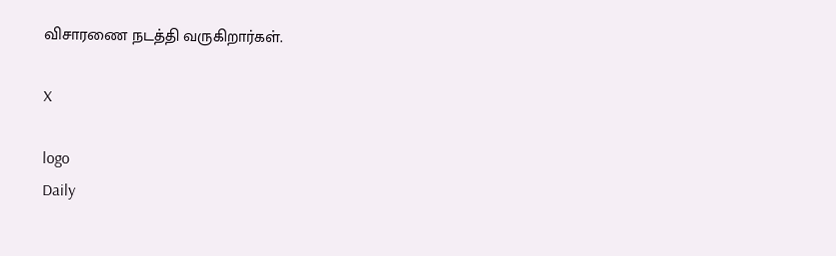விசாரணை நடத்தி வருகிறார்கள்.

X

logo
Daily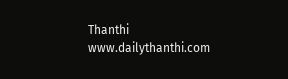Thanthi
www.dailythanthi.com